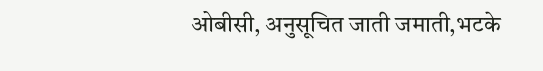ओबीसी, अनुसूचित जाती जमाती,भटके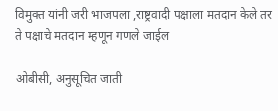विमुक्त यांनी जरी भाजपला ,राष्ट्रवादी पक्षाला मतदान केले तर ते पक्षाचे मतदान म्हणून गणले जाईल

ओबीसी, अनुसूचित जाती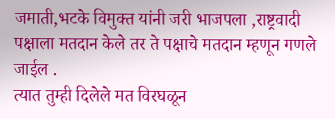जमाती,भटके विमुक्त यांनी जरी भाजपला ,राष्ट्रवादी पक्षाला मतदान केले तर ते पक्षाचे मतदान म्हणून गणले जाईल .
त्यात तुम्ही दिलेले मत विरघळून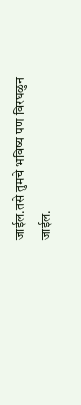जाईल.तसे तुमचे भविष्य पण विरघळुन जाईल.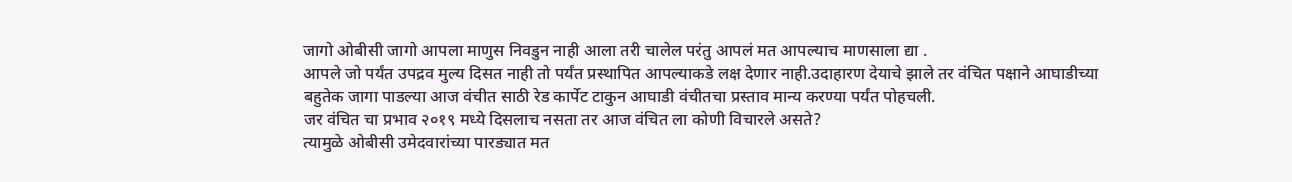जागो ओबीसी जागो आपला माणुस निवडुन नाही आला तरी चालेल परंतु आपलं मत आपल्याच माणसाला द्या .
आपले जो पर्यंत उपद्रव मुल्य दिसत नाही तो पर्यंत प्रस्थापित आपल्याकडे लक्ष देणार नाही.उदाहारण देयाचे झाले तर वंचित पक्षाने आघाडीच्या बहुतेक जागा पाडल्या आज वंचीत साठी रेड कार्पेट टाकुन आघाडी वंचीतचा प्रस्ताव मान्य करण्या पर्यंत पोहचली.
जर वंचित चा प्रभाव २०१९ मध्ये दिसलाच नसता तर आज वंचित ला कोणी विचारले असते?
त्यामुळे ओबीसी उमेदवारांच्या पारड्यात मत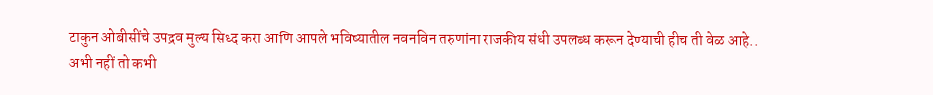टाकुन ओबीसींचे उपद्रव मुल्य सिध्द करा आणि आपले भविष्यातील नवनविन तरुणांना राजकीय संधी उपलब्ध करून देण्याची हीच ती वेळ आहे..
अभी नहीं तो कभी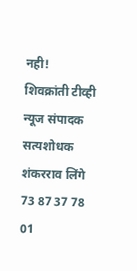नही!
शिवक्रांती टीव्ही न्यूज संपादक सत्यशोधक शंकरराव लिंगे 73 87 37 78 01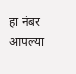हा नंबर आपल्या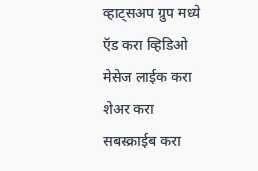व्हाट्सअप ग्रुप मध्ये ऍड करा व्हिडिओ मेसेज लाईक करा शेअर करा सबस्क्राईब करा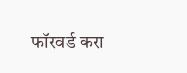फॉरवर्ड करा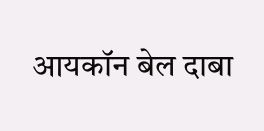आयकॉन बेल दाबा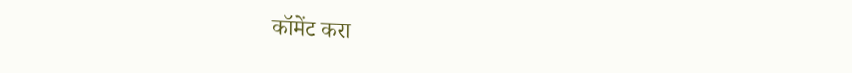कॉमेंट करा